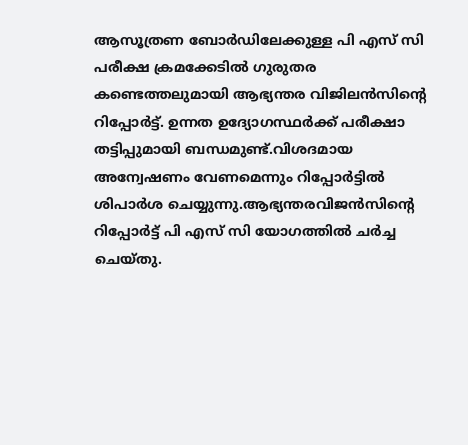ആസൂത്രണ ബോർഡിലേക്കുള്ള പി എസ് സി പരീക്ഷ ക്രമക്കേടിൽ ഗുരുതര കണ്ടെത്തലുമായി ആഭ്യന്തര വിജിലൻസിന്റെ റിപ്പോർട്ട്. ഉന്നത ഉദ്യോഗസ്ഥർക്ക് പരീക്ഷാ തട്ടിപ്പുമായി ബന്ധമുണ്ട്.വിശദമായ അന്വേഷണം വേണമെന്നും റിപ്പോർട്ടിൽ ശിപാർശ ചെയ്യുന്നു.ആഭ്യന്തരവിജൻസിന്റെ റിപ്പോർട്ട് പി എസ് സി യോഗത്തിൽ ചർച്ച ചെയ്തു.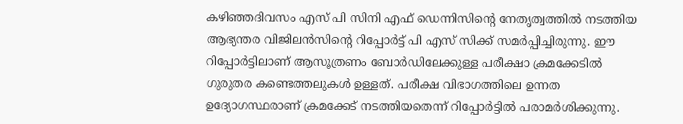കഴിഞ്ഞദിവസം എസ് പി സിനി എഫ് ഡെന്നിസിന്റെ നേതൃത്വത്തിൽ നടത്തിയ ആഭ്യന്തര വിജിലൻസിന്റെ റിപ്പോർട്ട് പി എസ് സിക്ക് സമർപ്പിച്ചിരുന്നു. ഈ റിപ്പോർട്ടിലാണ് ആസൂത്രണം ബോർഡിലേക്കുള്ള പരീക്ഷാ ക്രമക്കേടിൽ ഗുരുതര കണ്ടെത്തലുകൾ ഉള്ളത്. പരീക്ഷ വിഭാഗത്തിലെ ഉന്നത ഉദ്യോഗസ്ഥരാണ് ക്രമക്കേട് നടത്തിയതെന്ന് റിപ്പോർട്ടിൽ പരാമർശിക്കുന്നു.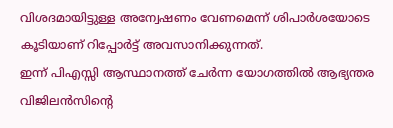വിശദമായിട്ടുള്ള അന്വേഷണം വേണമെന്ന് ശിപാർശയോടെ കൂടിയാണ് റിപ്പോർട്ട് അവസാനിക്കുന്നത്.
ഇന്ന് പിഎസ്സി ആസ്ഥാനത്ത് ചേർന്ന യോഗത്തിൽ ആഭ്യന്തര വിജിലൻസിന്റെ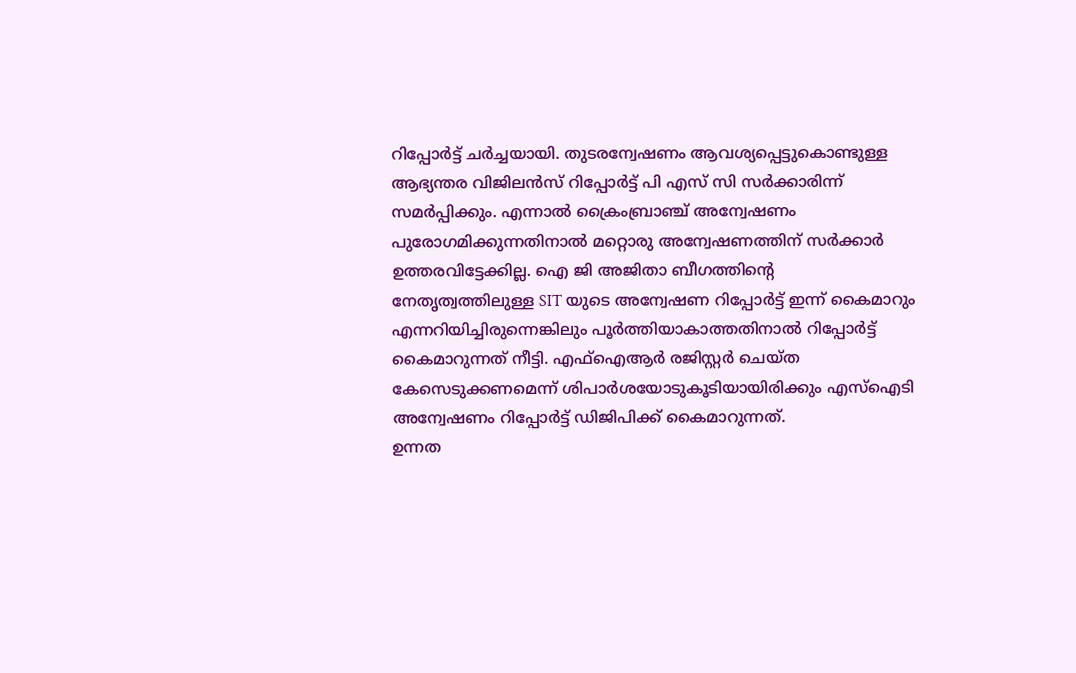റിപ്പോർട്ട് ചർച്ചയായി. തുടരന്വേഷണം ആവശ്യപ്പെട്ടുകൊണ്ടുള്ള ആഭ്യന്തര വിജിലൻസ് റിപ്പോർട്ട് പി എസ് സി സർക്കാരിന്ന് സമർപ്പിക്കും. എന്നാൽ ക്രൈംബ്രാഞ്ച് അന്വേഷണം പുരോഗമിക്കുന്നതിനാൽ മറ്റൊരു അന്വേഷണത്തിന് സർക്കാർ ഉത്തരവിട്ടേക്കില്ല. ഐ ജി അജിതാ ബീഗത്തിന്റെ നേതൃത്വത്തിലുള്ള SIT യുടെ അന്വേഷണ റിപ്പോർട്ട് ഇന്ന് കൈമാറും എന്നറിയിച്ചിരുന്നെങ്കിലും പൂർത്തിയാകാത്തതിനാൽ റിപ്പോർട്ട് കൈമാറുന്നത് നീട്ടി. എഫ്ഐആർ രജിസ്റ്റർ ചെയ്ത കേസെടുക്കണമെന്ന് ശിപാർശയോടുകൂടിയായിരിക്കും എസ്ഐടി അന്വേഷണം റിപ്പോർട്ട് ഡിജിപിക്ക് കൈമാറുന്നത്.
ഉന്നത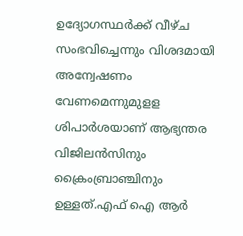ഉദ്യോഗസ്ഥർക്ക് വീഴ്ച സംഭവിച്ചെന്നും വിശദമായി അന്വേഷണം വേണമെന്നുമുളള ശിപാർശയാണ് ആഭ്യന്തര വിജിലൻസിനും ക്രൈംബ്രാഞ്ചിനും ഉള്ളത്.എഫ് ഐ ആർ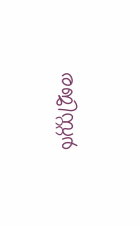രജിസ്റ്റർ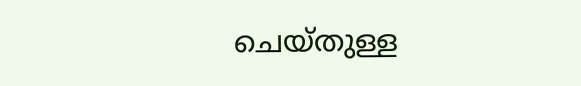ചെയ്തുള്ള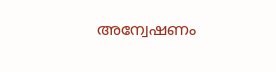അന്വേഷണം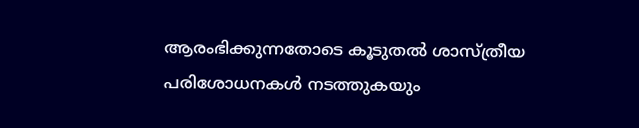ആരംഭിക്കുന്നതോടെ കൂടുതൽ ശാസ്ത്രീയ പരിശോധനകൾ നടത്തുകയും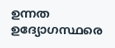ഉന്നത ഉദ്യോഗസ്ഥരെ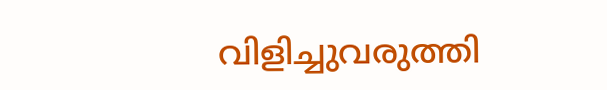വിളിച്ചുവരുത്തി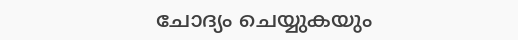ചോദ്യം ചെയ്യുകയും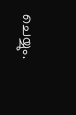ചെയ്യും.